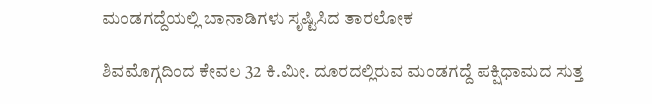ಮಂಡಗದ್ದೆಯಲ್ಲಿ ಬಾನಾಡಿಗಳು ಸೃಷ್ಟಿಸಿದ ತಾರಲೋಕ

ಶಿವಮೊಗ್ಗದಿಂದ ಕೇವಲ 32 ಕಿ.ಮೀ. ದೂರದಲ್ಲಿರುವ ಮಂಡಗದ್ದೆ ಪಕ್ಷಿಧಾಮದ ಸುತ್ತ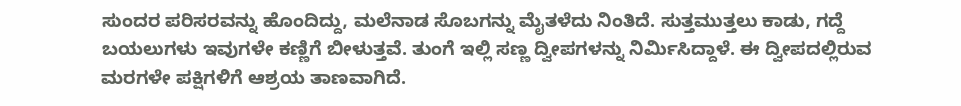ಸುಂದರ ಪರಿಸರವನ್ನು ಹೊಂದಿದ್ದು, ಮಲೆನಾಡ ಸೊಬಗನ್ನು ಮೈತಳೆದು ನಿಂತಿದೆ. ಸುತ್ತಮುತ್ತಲು ಕಾಡು, ಗದ್ದೆ ಬಯಲುಗಳು ಇವುಗಳೇ ಕಣ್ಣಿಗೆ ಬೀಳುತ್ತವೆ. ತುಂಗೆ ಇಲ್ಲಿ ಸಣ್ಣ ದ್ವೀಪಗಳನ್ನು ನಿರ್ಮಿಸಿದ್ದಾಳೆ. ಈ ದ್ವೀಪದಲ್ಲಿರುವ ಮರಗಳೇ ಪಕ್ಷಿಗಳಿಗೆ ಆಶ್ರಯ ತಾಣವಾಗಿದೆ.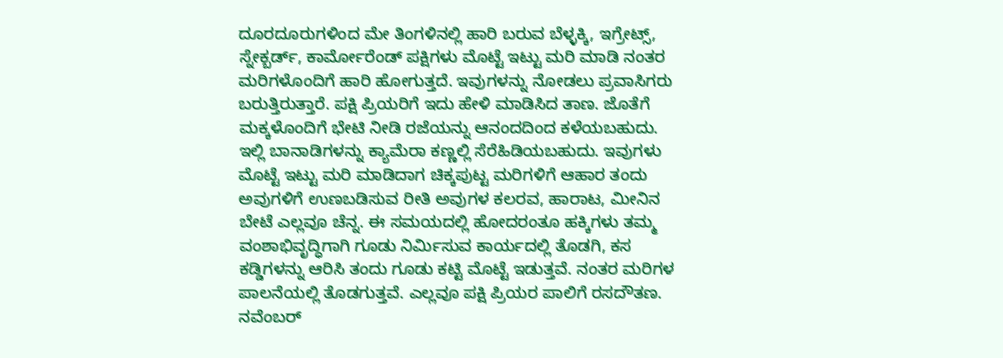ದೂರದೂರುಗಳಿಂದ ಮೇ ತಿಂಗಳಿನಲ್ಲಿ ಹಾರಿ ಬರುವ ಬೆಳ್ಳಕ್ಕಿ, ಇಗ್ರೇಟ್ಸ್, ಸ್ನೇಕ್ಬರ್ಡ್, ಕಾರ್ಮೋರೆಂಡ್ ಪಕ್ಷಿಗಳು ಮೊಟ್ಟೆ ಇಟ್ಟು ಮರಿ ಮಾಡಿ ನಂತರ ಮರಿಗಳೊಂದಿಗೆ ಹಾರಿ ಹೋಗುತ್ತದೆ. ಇವುಗಳನ್ನು ನೋಡಲು ಪ್ರವಾಸಿಗರು ಬರುತ್ತಿರುತ್ತಾರೆ. ಪಕ್ಷಿ ಪ್ರಿಯರಿಗೆ ಇದು ಹೇಳಿ ಮಾಡಿಸಿದ ತಾಣ. ಜೊತೆಗೆ ಮಕ್ಕಳೊಂದಿಗೆ ಭೇಟಿ ನೀಡಿ ರಜೆಯನ್ನು ಆನಂದದಿಂದ ಕಳೆಯಬಹುದು.
ಇಲ್ಲಿ ಬಾನಾಡಿಗಳನ್ನು ಕ್ಯಾಮೆರಾ ಕಣ್ಣಲ್ಲಿ ಸೆರೆಹಿಡಿಯಬಹುದು. ಇವುಗಳು ಮೊಟ್ಟೆ ಇಟ್ಟು ಮರಿ ಮಾಡಿದಾಗ ಚಿಕ್ಕಪುಟ್ಟ ಮರಿಗಳಿಗೆ ಆಹಾರ ತಂದು ಅವುಗಳಿಗೆ ಉಣಬಡಿಸುವ ರೀತಿ ಅವುಗಳ ಕಲರವ, ಹಾರಾಟ, ಮೀನಿನ ಬೇಟೆ ಎಲ್ಲವೂ ಚೆನ್ನ. ಈ ಸಮಯದಲ್ಲಿ ಹೋದರಂತೂ ಹಕ್ಕಿಗಳು ತಮ್ಮ ವಂಶಾಭಿವೃದ್ಧಿಗಾಗಿ ಗೂಡು ನಿರ್ಮಿಸುವ ಕಾರ್ಯದಲ್ಲಿ ತೊಡಗಿ, ಕಸ ಕಡ್ಡಿಗಳನ್ನು ಆರಿಸಿ ತಂದು ಗೂಡು ಕಟ್ಟಿ ಮೊಟ್ಟೆ ಇಡುತ್ತವೆ. ನಂತರ ಮರಿಗಳ ಪಾಲನೆಯಲ್ಲಿ ತೊಡಗುತ್ತವೆ. ಎಲ್ಲವೂ ಪಕ್ಷಿ ಪ್ರಿಯರ ಪಾಲಿಗೆ ರಸದೌತಣ. ನವೆಂಬರ್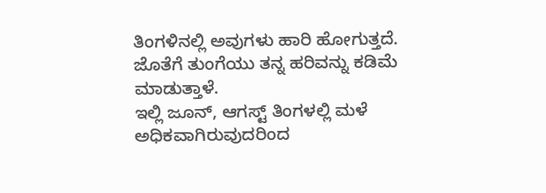ತಿಂಗಳಿನಲ್ಲಿ ಅವುಗಳು ಹಾರಿ ಹೋಗುತ್ತದೆ. ಜೊತೆಗೆ ತುಂಗೆಯು ತನ್ನ ಹರಿವನ್ನು ಕಡಿಮೆ ಮಾಡುತ್ತಾಳೆ.
ಇಲ್ಲಿ ಜೂನ್, ಆಗಸ್ಟ್ ತಿಂಗಳಲ್ಲಿ ಮಳೆ ಅಧಿಕವಾಗಿರುವುದರಿಂದ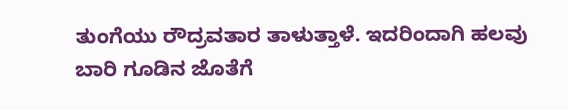ತುಂಗೆಯು ರೌದ್ರವತಾರ ತಾಳುತ್ತಾಳೆ. ಇದರಿಂದಾಗಿ ಹಲವು ಬಾರಿ ಗೂಡಿನ ಜೊತೆಗೆ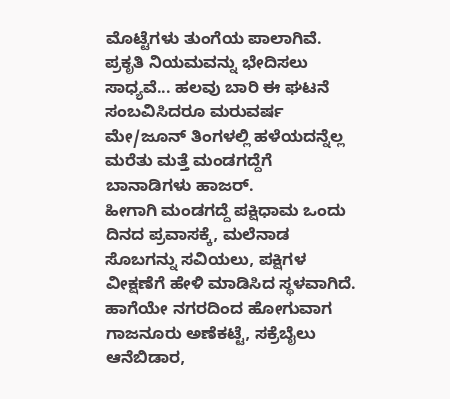ಮೊಟ್ಟೆಗಳು ತುಂಗೆಯ ಪಾಲಾಗಿವೆ. ಪ್ರಕೃತಿ ನಿಯಮವನ್ನು ಭೇದಿಸಲು ಸಾಧ್ಯವೆ... ಹಲವು ಬಾರಿ ಈ ಘಟನೆ ಸಂಬವಿಸಿದರೂ ಮರುವರ್ಷ ಮೇ/ಜೂನ್ ತಿಂಗಳಲ್ಲಿ ಹಳೆಯದನ್ನೆಲ್ಲ ಮರೆತು ಮತ್ತೆ ಮಂಡಗದ್ದೆಗೆ ಬಾನಾಡಿಗಳು ಹಾಜರ್.
ಹೀಗಾಗಿ ಮಂಡಗದ್ದೆ ಪಕ್ಷಿಧಾಮ ಒಂದು ದಿನದ ಪ್ರವಾಸಕ್ಕೆ, ಮಲೆನಾಡ ಸೊಬಗನ್ನು ಸವಿಯಲು, ಪಕ್ಷಿಗಳ ವೀಕ್ಷಣೆಗೆ ಹೇಳಿ ಮಾಡಿಸಿದ ಸ್ಥಳವಾಗಿದೆ. ಹಾಗೆಯೇ ನಗರದಿಂದ ಹೋಗುವಾಗ ಗಾಜನೂರು ಅಣೆಕಟ್ಟೆ, ಸಕ್ರೆಬೈಲು ಆನೆಬಿಡಾರ,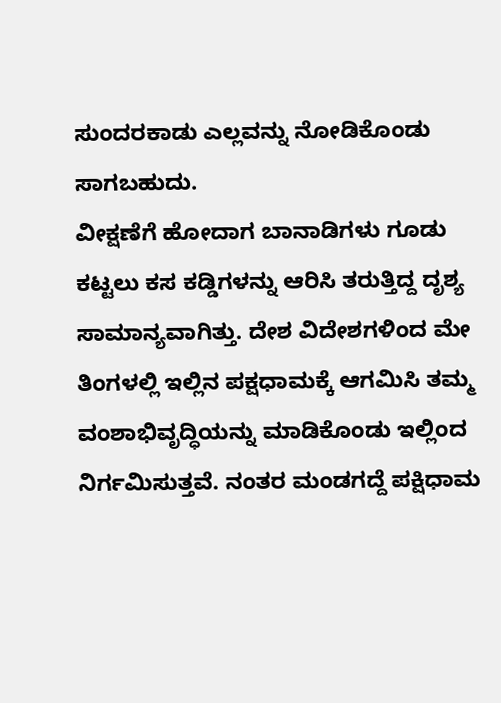ಸುಂದರಕಾಡು ಎಲ್ಲವನ್ನು ನೋಡಿಕೊಂಡು ಸಾಗಬಹುದು.
ವೀಕ್ಷಣೆಗೆ ಹೋದಾಗ ಬಾನಾಡಿಗಳು ಗೂಡು ಕಟ್ಟಲು ಕಸ ಕಡ್ಡಿಗಳನ್ನು ಆರಿಸಿ ತರುತ್ತಿದ್ದ ದೃಶ್ಯ ಸಾಮಾನ್ಯವಾಗಿತ್ತು. ದೇಶ ವಿದೇಶಗಳಿಂದ ಮೇ ತಿಂಗಳಲ್ಲಿ ಇಲ್ಲಿನ ಪಕ್ಷಧಾಮಕ್ಕೆ ಆಗಮಿಸಿ ತಮ್ಮ ವಂಶಾಭಿವೃದ್ಧಿಯನ್ನು ಮಾಡಿಕೊಂಡು ಇಲ್ಲಿಂದ ನಿರ್ಗಮಿಸುತ್ತವೆ. ನಂತರ ಮಂಡಗದ್ದೆ ಪಕ್ಷಿಧಾಮ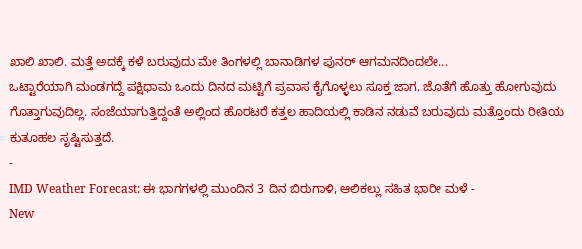ಖಾಲಿ ಖಾಲಿ. ಮತ್ತೆ ಅದಕ್ಕೆ ಕಳೆ ಬರುವುದು ಮೇ ತಿಂಗಳಲ್ಲಿ ಬಾನಾಡಿಗಳ ಪುನರ್ ಆಗಮನದಿಂದಲೇ...
ಒಟ್ಟಾರೆಯಾಗಿ ಮಂಡಗದ್ದೆ ಪಕ್ಷಿಧಾಮ ಒಂದು ದಿನದ ಮಟ್ಟಿಗೆ ಪ್ರವಾಸ ಕೈಗೊಳ್ಳಲು ಸೂಕ್ತ ಜಾಗ. ಜೊತೆಗೆ ಹೊತ್ತು ಹೋಗುವುದು ಗೊತ್ತಾಗುವುದಿಲ್ಲ. ಸಂಜೆಯಾಗುತ್ತಿದ್ದಂತೆ ಅಲ್ಲಿಂದ ಹೊರಟರೆ ಕತ್ತಲ ಹಾದಿಯಲ್ಲಿ ಕಾಡಿನ ನಡುವೆ ಬರುವುದು ಮತ್ತೊಂದು ರೀತಿಯ ಕುತೂಹಲ ಸೃಷ್ಟಿಸುತ್ತದೆ.
-
IMD Weather Forecast: ಈ ಭಾಗಗಳಲ್ಲಿ ಮುಂದಿನ 3 ದಿನ ಬಿರುಗಾಳಿ, ಆಲಿಕಲ್ಲು ಸಹಿತ ಭಾರೀ ಮಳೆ -
New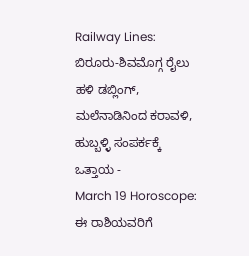Railway Lines: ಬಿರೂರು-ಶಿವಮೊಗ್ಗ ರೈಲು ಹಳಿ ಡಬ್ಲಿಂಗ್, ಮಲೆನಾಡಿನಿಂದ ಕರಾವಳಿ, ಹುಬ್ಬಳ್ಳಿ ಸಂಪರ್ಕಕ್ಕೆ ಒತ್ತಾಯ -
March 19 Horoscope: ಈ ರಾಶಿಯವರಿಗೆ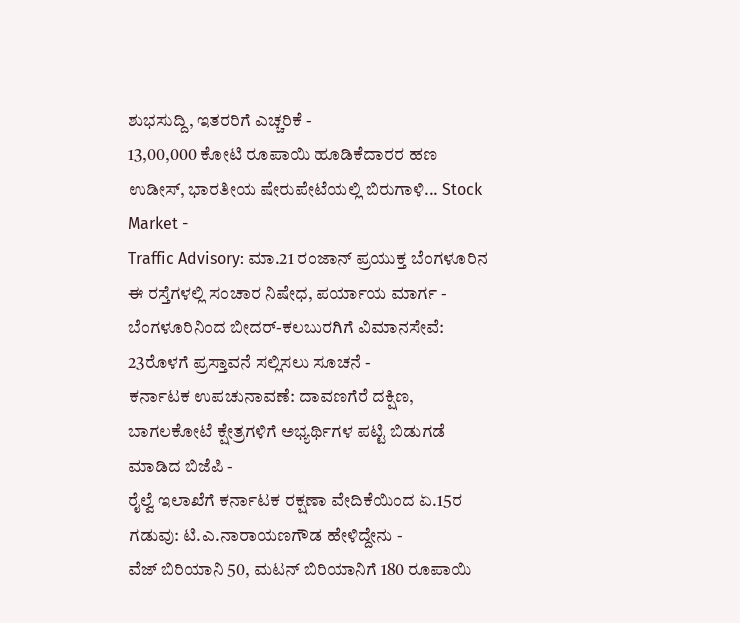ಶುಭಸುದ್ದಿ, ಇತರರಿಗೆ ಎಚ್ಚರಿಕೆ -
13,00,000 ಕೋಟಿ ರೂಪಾಯಿ ಹೂಡಿಕೆದಾರರ ಹಣ ಉಡೀಸ್, ಭಾರತೀಯ ಷೇರುಪೇಟೆಯಲ್ಲಿ ಬಿರುಗಾಳಿ... Stock Market -
Traffic Advisory: ಮಾ.21 ರಂಜಾನ್ ಪ್ರಯುಕ್ತ ಬೆಂಗಳೂರಿನ ಈ ರಸ್ತೆಗಳಲ್ಲಿ ಸಂಚಾರ ನಿಷೇಧ, ಪರ್ಯಾಯ ಮಾರ್ಗ -
ಬೆಂಗಳೂರಿನಿಂದ ಬೀದರ್-ಕಲಬುರಗಿಗೆ ವಿಮಾನಸೇವೆ: 23ರೊಳಗೆ ಪ್ರಸ್ತಾವನೆ ಸಲ್ಲಿಸಲು ಸೂಚನೆ -
ಕರ್ನಾಟಕ ಉಪಚುನಾವಣೆ: ದಾವಣಗೆರೆ ದಕ್ಷಿಣ, ಬಾಗಲಕೋಟೆ ಕ್ಷೇತ್ರಗಳಿಗೆ ಅಭ್ಯರ್ಥಿಗಳ ಪಟ್ಟಿ ಬಿಡುಗಡೆ ಮಾಡಿದ ಬಿಜೆಪಿ -
ರೈಲ್ವೆ ಇಲಾಖೆಗೆ ಕರ್ನಾಟಕ ರಕ್ಷಣಾ ವೇದಿಕೆಯಿಂದ ಏ.15ರ ಗಡುವು: ಟಿ.ಎ.ನಾರಾಯಣಗೌಡ ಹೇಳಿದ್ದೇನು -
ವೆಜ್ ಬಿರಿಯಾನಿ 50, ಮಟನ್ ಬಿರಿಯಾನಿಗೆ 180 ರೂಪಾಯಿ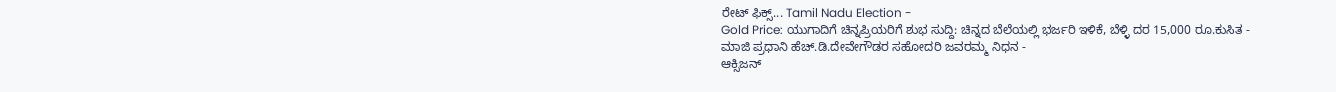ರೇಟ್ ಫಿಕ್ಸ್... Tamil Nadu Election -
Gold Price: ಯುಗಾದಿಗೆ ಚಿನ್ನಪ್ರಿಯರಿಗೆ ಶುಭ ಸುದ್ದಿ: ಚಿನ್ನದ ಬೆಲೆಯಲ್ಲಿ ಭರ್ಜರಿ ಇಳಿಕೆ, ಬೆಳ್ಳಿ ದರ 15,000 ರೂ.ಕುಸಿತ -
ಮಾಜಿ ಪ್ರಧಾನಿ ಹೆಚ್.ಡಿ.ದೇವೇಗೌಡರ ಸಹೋದರಿ ಜವರಮ್ಮ ನಿಧನ -
ಆಕ್ಸಿಜನ್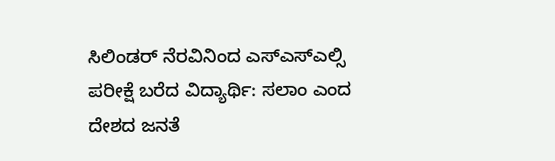ಸಿಲಿಂಡರ್ ನೆರವಿನಿಂದ ಎಸ್ಎಸ್ಎಲ್ಸಿ ಪರೀಕ್ಷೆ ಬರೆದ ವಿದ್ಯಾರ್ಥಿ: ಸಲಾಂ ಎಂದ ದೇಶದ ಜನತೆ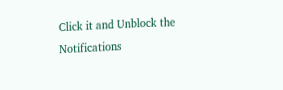Click it and Unblock the Notifications